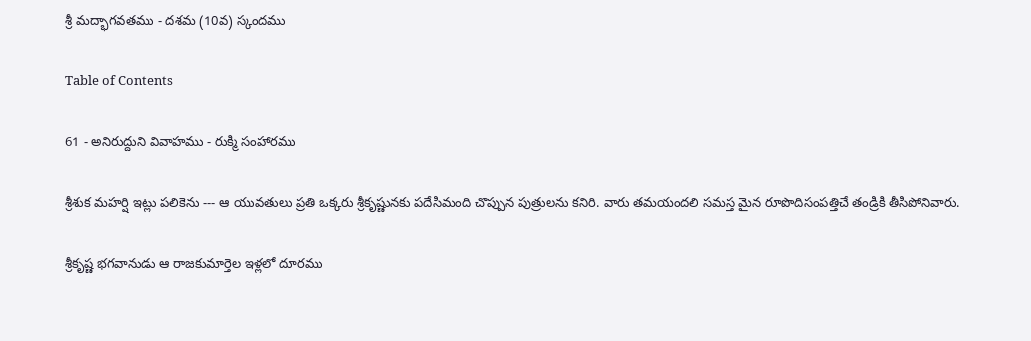శ్రీ మద్భాగవతము - దశమ (10వ) స్కందము

Table of Contents

61 - అనిరుద్దుని వివాహము - రుక్మి సంహారము

శ్రీశుక మహర్షి ఇట్లు పలికెను --- ఆ యువతులు ప్రతి ఒక్కరు శ్రీకృష్ణునకు పదేసిమంది చొప్పున పుత్రులను కనిరి. వారు తమయందలి సమస్త మైన రూపొదిసంపత్తిచే తండ్రికి తీసిపోనివారు.

శ్రీకృష్ణ భగవానుడు ఆ రాజకుమార్తెల ఇళ్లలో దూరము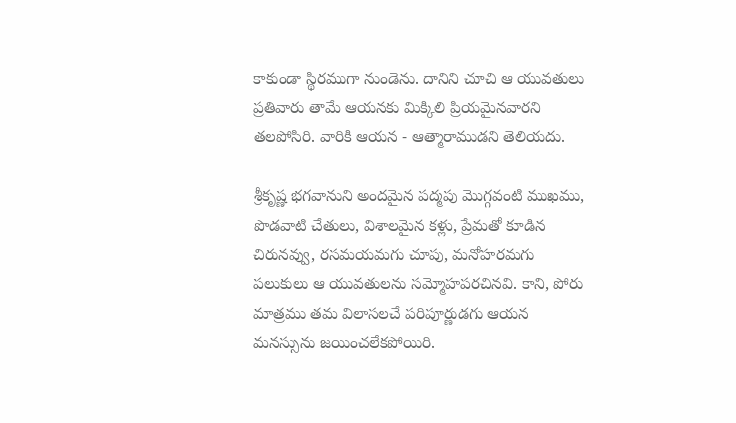కాకుండా స్థిరముగా నుండెను. దానిని చూచి ఆ యువతులు ప్రతివారు తామే ఆయనకు మిక్కిలి ప్రియమైనవారని తలపోసిరి. వారికి ఆయన - ఆత్మారాముడని తెలియదు.

శ్రీకృష్ణ భగవానుని అందమైన పద్మపు మొగ్గవంటి ముఖము, పొడవాటి చేతులు, విశాలమైన కళ్లు, ప్రేమతో కూడిన చిరునవ్వు, రసమయమగు చూపు, మనోహరమగు పలుకులు ఆ యువతులను సమ్మోహపరచినవి. కాని, పోరు మాత్రము తమ విలాసలచే పరిపూర్ణుడగు ఆయన మనస్సును జయించలేకపోయిరి.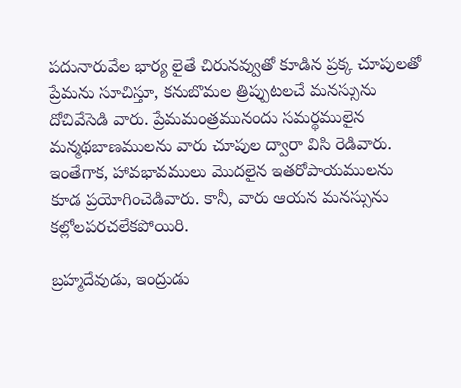పదునారువేల భార్య లైతే చిరునవ్వుతో కూడిన ప్రక్క చూపులతో ప్రేమను సూచిస్తూ, కనుబొమల త్రిప్పుటలచే మనస్సును దోచివేసెడి వారు. ప్రేమమంత్రమునందు సమర్థములైన మన్మథబాణములను వారు చూపుల ద్వారా విసి రెడివారు. ఇంతేగాక, హావభావములు మొదలైన ఇతరోపాయములను కూడ ప్రయోగించెడివారు. కానీ, వారు ఆయన మనస్సును కల్లోలపరచలేకపోయిరి.

బ్రహ్మదేవుడు, ఇంద్రుడు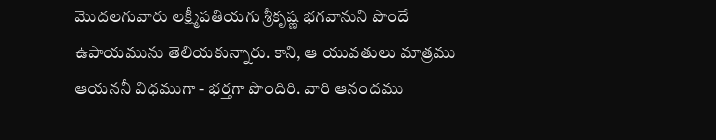మొదలగువారు లక్ష్మీపతియగు శ్రీకృష్ణ భగవానుని పొందే ఉపాయమును తెలియకున్నారు. కాని, ఆ యువతులు మాత్రము ఆయననీ విధముగా - భర్తగా పొందిరి. వారి ఆనందము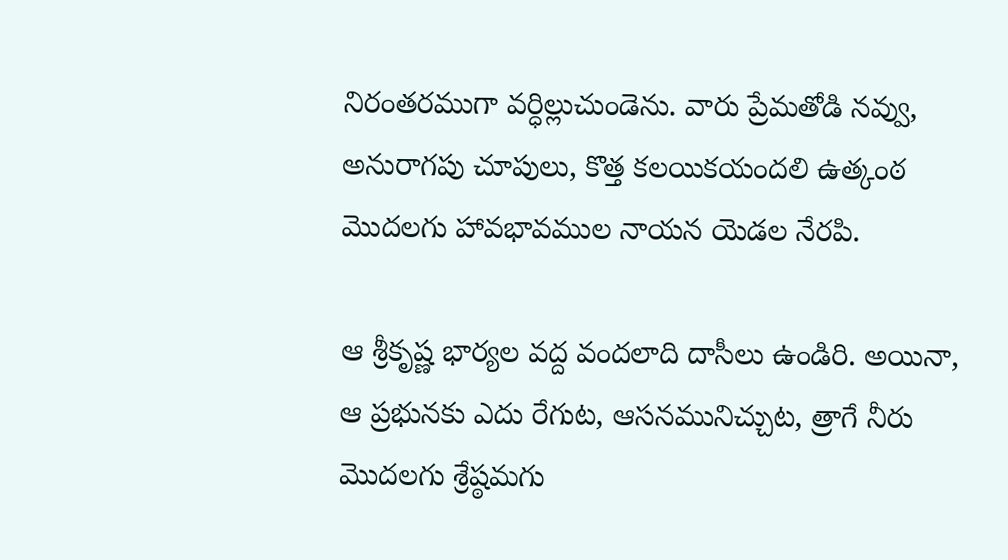నిరంతరముగా వర్ధిల్లుచుండెను. వారు ప్రేమతోడి నవ్వు, అనురాగపు చూపులు, కొత్త కలయికయందలి ఉత్కంఠ మొదలగు హావభావముల నాయన యెడల నేరపి.

ఆ శ్రీకృష్ణ భార్యల వద్ద వందలాది దాసీలు ఉండిరి. అయినా, ఆ ప్రభునకు ఎదు రేగుట, ఆసనమునిచ్చుట, త్రాగే నీరు మొదలగు శ్రేష్ఠమగు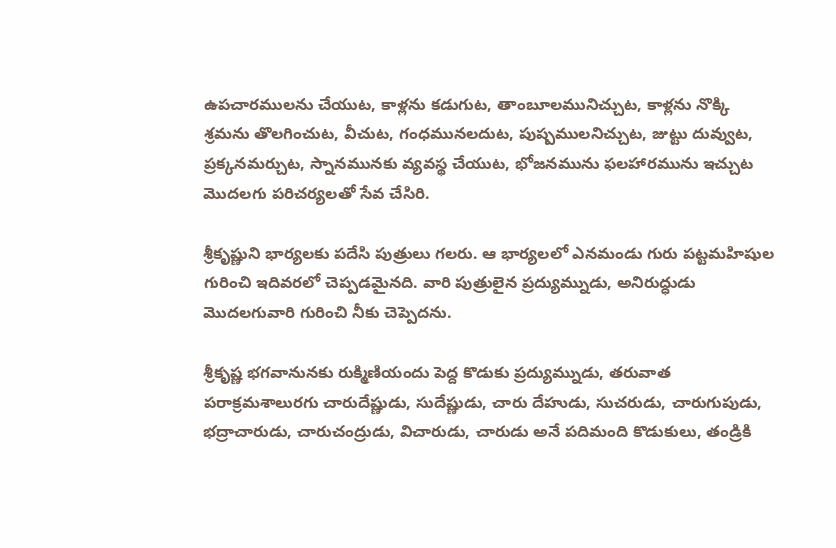ఉపచారములను చేయుట, కాళ్లను కడుగుట, తాంబూలమునిచ్చుట, కాళ్లను నొక్కి శ్రమను తొలగించుట, వీచుట, గంధమునలదుట, పుష్పములనిచ్చుట, జుట్టు దువ్వుట, ప్రక్కనమర్చుట, స్నానమునకు వ్యవస్థ చేయుట, భోజనమును ఫలహారమును ఇచ్చుట మొదలగు పరిచర్యలతో సేవ చేసిరి.

శ్రీకృష్ణుని భార్యలకు పదేసి పుత్రులు గలరు. ఆ భార్యలలో ఎనమండు గురు పట్టమహిషుల గురించి ఇదివరలో చెప్పడమైనది. వారి పుత్రులైన ప్రద్యుమ్నుడు, అనిరుద్ధుడు మొదలగువారి గురించి నీకు చెప్పెదను.

శ్రీకృష్ణ భగవానునకు రుక్మిణియందు పెద్ద కొడుకు ప్రద్యుమ్నుడు, తరువాత పరాక్రమశాలురగు చారుదేష్ణుడు, సుదేష్ణుడు, చారు దేహుడు, సుచరుడు, చారుగుపుడు, భద్రాచారుడు, చారుచంద్రుడు, విచారుడు, చారుడు అనే పదిమంది కొడుకులు, తండ్రికి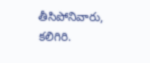తీసిపోనివారు, కలిగిరి.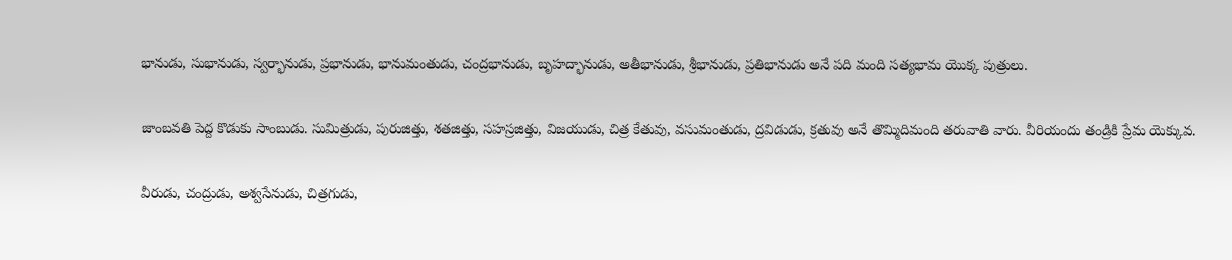భానుడు, సుభానుడు, స్వర్భానుడు, ప్రభానుడు, భానుమంతుడు, చంద్రభానుడు, బృహద్భానుడు, అతీభానుడు, శ్రీభానుడు, ప్రతిభానుడు అనే పది మంది సత్యభామ యొక్క పుత్రులు.

జాంబవతి పెద్ద కొడుకు సాంబుడు. సుమిత్రుడు, పురుజిత్తు, శతజిత్తు, సహస్రజిత్తు, విజయుడు, చిత్ర కేతువు, వసుమంతుడు, ద్రవిడుడు, క్రతువు అనే తొమ్మిదిమంది తరువాతి వారు. వీరియందు తండ్రికి ప్రేమ యెక్కువ.

వీరుడు, చంద్రుడు, అశ్వసేనుడు, చిత్రగుడు,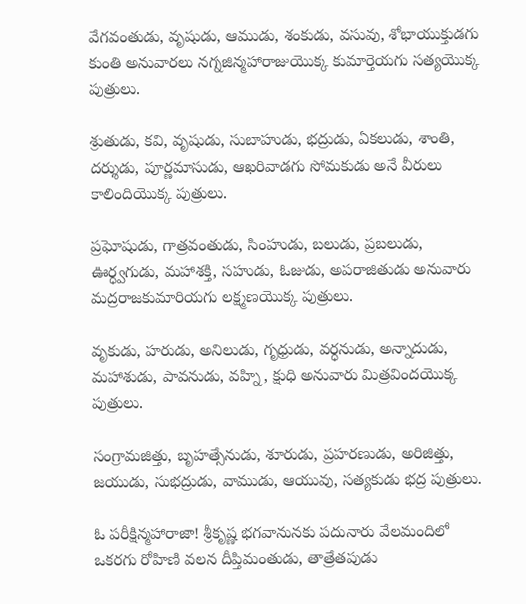వేగవంతుడు, వృషుడు, ఆముడు, శంకుడు, వసువు, శోభాయుక్తుడగు కుంతి అనువారలు నగ్నజిన్మహారాజుయొక్క కుమార్తెయగు సత్యయొక్క పుత్రులు.

శ్రుతుడు, కవి, వృషుడు, సుబాహుడు, భద్రుడు, ఏకలుడు, శాంతి, దర్శుడు, పూర్ణమాసుడు, ఆఖరివాడగు సోమకుడు అనే వీరులు కాలిందియొక్క పుత్రులు.

ప్రఘోషుడు, గాత్రవంతుడు, సింహుడు, బలుడు, ప్రబలుడు, ఊర్ధ్వగుడు, మహాశక్తి, సహుడు, ఓజుడు, అపరాజితుడు అనువారు మద్రరాజకుమారియగు లక్ష్మణయొక్క పుత్రులు.

వృకుడు, హరుడు, అనిలుడు, గృధ్రుడు, వర్ధనుడు, అన్నాదుడు, మహాశుడు, పావనుడు, వహ్ని, క్షుధి అనువారు మిత్రవిందయొక్క పుత్రులు.

సంగ్రామజిత్తు, బృహత్సేనుడు, శూరుడు, ప్రహరణుడు, అరిజిత్తు, జయుడు, సుభద్రుడు, వాముడు, ఆయువు, సత్యకుడు భద్ర పుత్రులు.

ఓ పరీక్షిన్మహారాజా! శ్రీకృష్ణ భగవానునకు పదునారు వేలమందిలో ఒకరగు రోహిణి వలన దీప్తిమంతుడు, తాత్రేతపుడు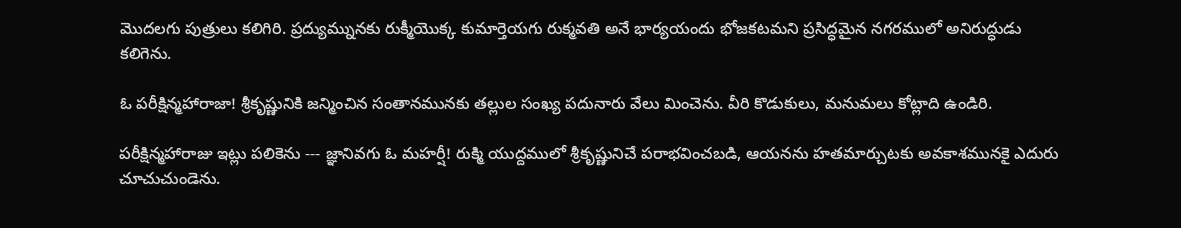మొదలగు పుత్రులు కలిగిరి. ప్రద్యుమ్నునకు రుక్మీయొక్క కుమార్తెయగు రుక్మవతి అనే భార్యయందు భోజకటమని ప్రసిద్ధమైన నగరములో అనిరుద్ధుడు కలిగెను.

ఓ పరీక్షిన్మహారాజా! శ్రీకృష్ణునికి జన్మించిన సంతానమునకు తల్లుల సంఖ్య పదునారు వేలు మించెను. వీరి కొడుకులు, మనుమలు కోట్లాది ఉండిరి.

పరీక్షిన్మహారాజు ఇట్లు పలికెను --- జ్ఞానివగు ఓ మహర్షీ! రుక్మి యుద్దములో శ్రీకృష్ణునిచే పరాభవించబడి, ఆయనను హతమార్చుటకు అవకాశమునకై ఎదురు చూచుచుండెను.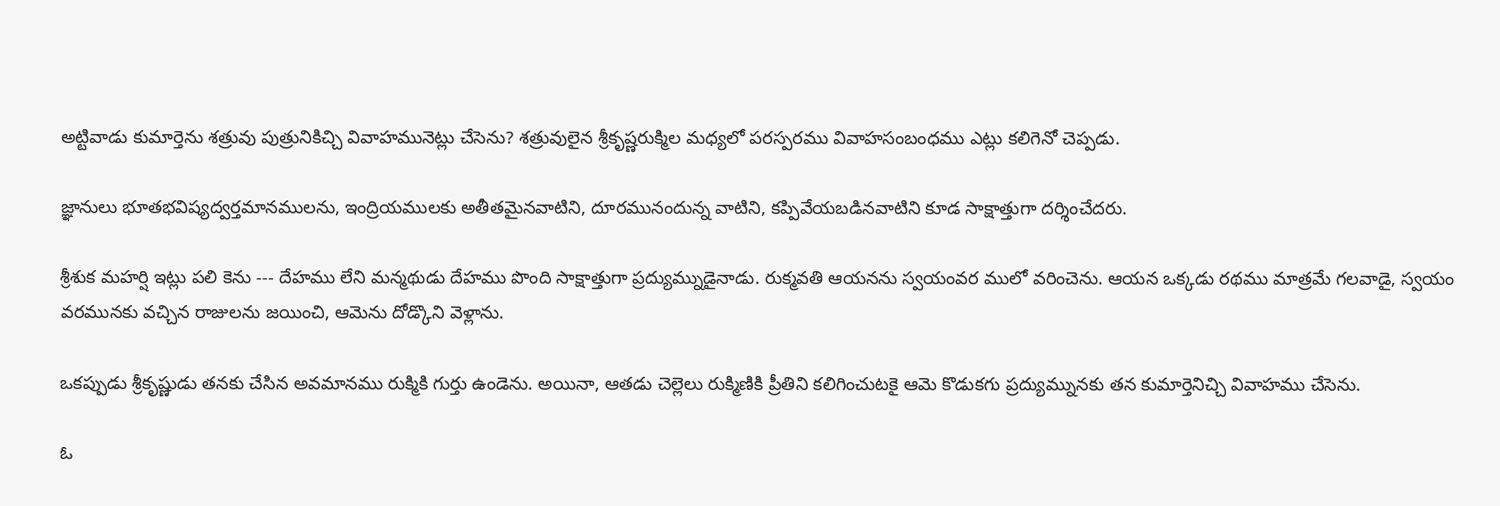అట్టివాడు కుమార్తెను శత్రువు పుత్రునికిచ్చి వివాహమునెట్లు చేసెను? శత్రువులైన శ్రీకృష్ణరుక్మిల మధ్యలో పరస్పరము వివాహసంబంధము ఎట్లు కలిగెనో చెప్పడు.

జ్ఞానులు భూతభవిష్యద్వర్తమానములను, ఇంద్రియములకు అతీతమైనవాటిని, దూరమునందున్న వాటిని, కప్పివేయబడినవాటిని కూడ సాక్షాత్తుగా దర్శించేదరు.

శ్రీశుక మహర్షి ఇట్లు పలి కెను --- దేహము లేని మన్మథుడు దేహము పొంది సాక్షాత్తుగా ప్రద్యుమ్నుడైనాడు. రుక్మవతి ఆయనను స్వయంవర ములో వరించెను. ఆయన ఒక్కడు రథము మాత్రమే గలవాడై, స్వయం వరమునకు వచ్చిన రాజులను జయించి, ఆమెను దోడ్కొని వెళ్లాను.

ఒకప్పుడు శ్రీకృష్ణుడు తనకు చేసిన అవమానము రుక్మికి గుర్తు ఉండెను. అయినా, ఆతడు చెల్లెలు రుక్మిణికి ప్రీతిని కలిగించుటకై ఆమె కొడుకగు ప్రద్యుమ్నునకు తన కుమార్తెనిచ్చి వివాహము చేసెను.

ఓ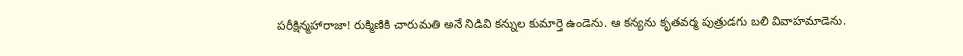పరీక్షిన్మహారాజా! రుక్మిణికి చారుమతి అనే నిడివి కన్నుల కుమార్తె ఉండెను. ఆ కన్యను కృతవర్మ పుత్రుడగు బలి వివాహమాడెను.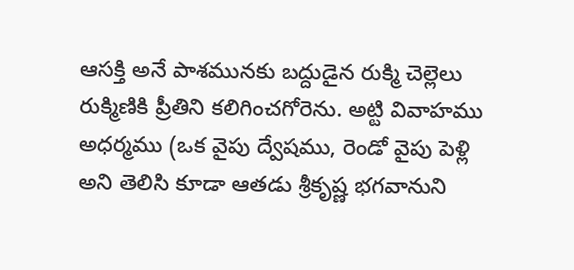ఆసక్తి అనే పాశమునకు బద్దుడైన రుక్మి చెల్లెలు రుక్మిణికి ప్రీతిని కలిగించగోరెను. అట్టి వివాహము అధర్మము (ఒక వైపు ద్వేషము, రెండో వైపు పెళ్లి అని తెలిసి కూడా ఆతడు శ్రీకృష్ణ భగవానుని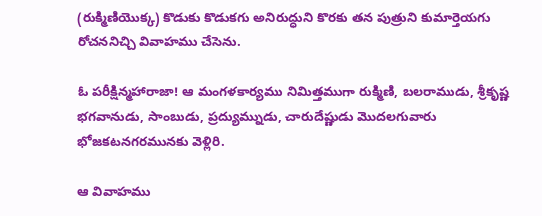(రుక్మిణియొక్క) కొడుకు కొడుకగు అనిరుద్ధుని కొరకు తన పుత్రుని కుమార్తెయగు రోచననిచ్చి వివాహము చేసెను.

ఓ పరీక్షిన్మహారాజా! ఆ మంగళకార్యము నిమిత్తముగా రుక్మిణి, బలరాముడు, శ్రీకృష్ణ భగవానుడు, సాంబుడు, ప్రద్యుమ్నుడు, చారుదేష్ణుడు మొదలగువారు భోజకటనగరమునకు వెళ్లిరి.

ఆ వివాహము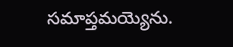సమాప్తమయ్యెను.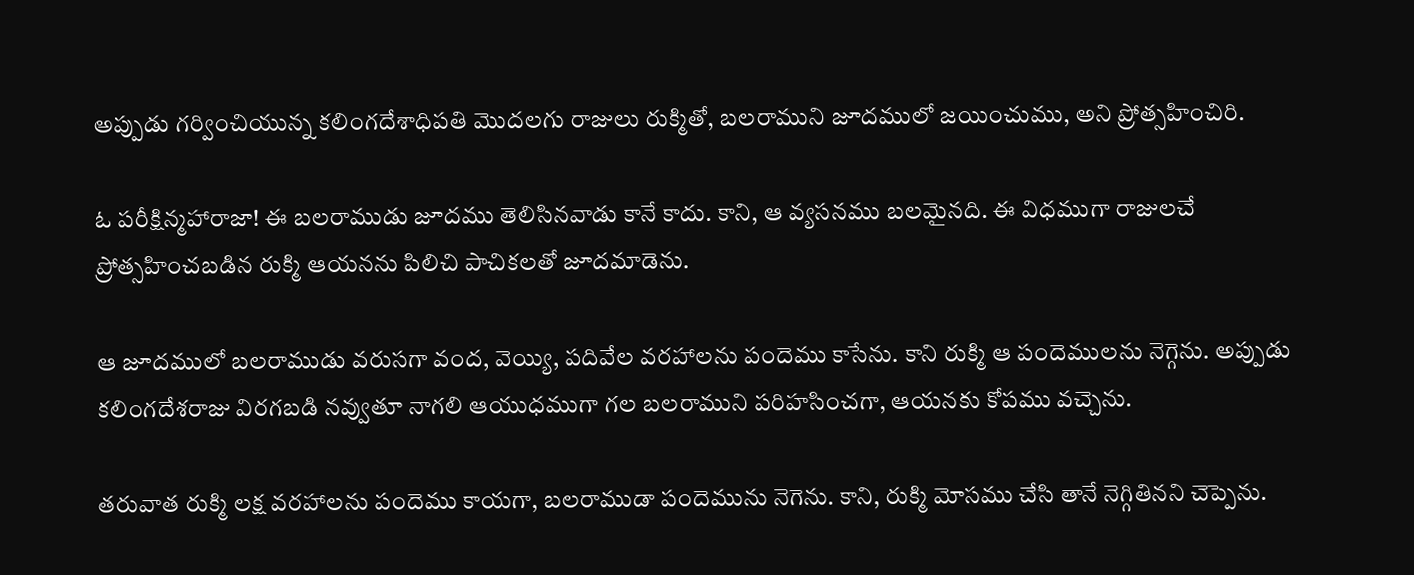అప్పుడు గర్వించియున్న కలింగదేశాధిపతి మొదలగు రాజులు రుక్మితో, బలరాముని జూదములో జయించుము, అని ప్రోత్సహించిరి.

ఓ పరీక్షిన్మహారాజా! ఈ బలరాముడు జూదము తెలిసినవాడు కానే కాదు. కాని, ఆ వ్యసనము బలమైనది. ఈ విధముగా రాజులచే ప్రోత్సహించబడిన రుక్మి ఆయనను పిలిచి పాచికలతో జూదమాడెను.

ఆ జూదములో బలరాముడు వరుసగా వంద, వెయ్యి, పదివేల వరహాలను పందెము కాసేను. కాని రుక్మి ఆ పందెములను నెగ్గెను. అప్పుడు కలింగదేశరాజు విరగబడి నవ్వుతూ నాగలి ఆయుధముగా గల బలరాముని పరిహసించగా, ఆయనకు కోపము వచ్చెను.

తరువాత రుక్మి లక్ష వరహాలను పందెము కాయగా, బలరాముడా పందెమును నెగెను. కాని, రుక్మి మోసము చేసి తానే నెగ్గితినని చెప్పెను.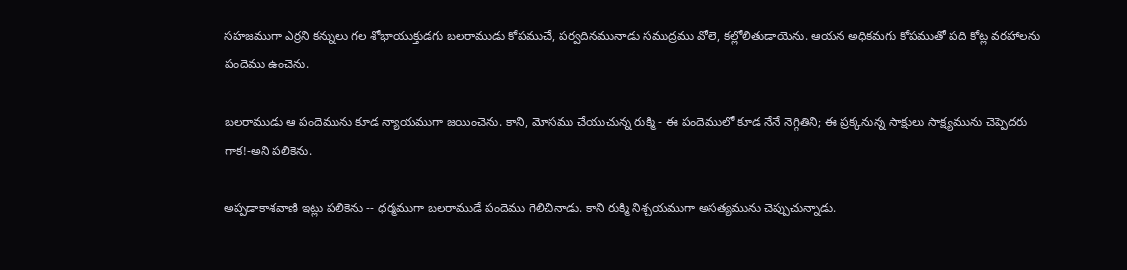సహజముగా ఎర్రని కన్నులు గల శోభాయుక్తుడగు బలరాముడు కోపముచే, పర్వదినమునాడు సముద్రము వోలె, కల్లోలితుడాయెను. ఆయన అధికమగు కోపముతో పది కోట్ల వరహాలను పందెము ఉంచెను.

బలరాముడు ఆ పందెమును కూడ న్యాయముగా జయించెను. కాని, మోసము చేయుచున్న రుక్మి - ఈ పందెములో కూడ నేనే నెగ్గితిని; ఈ ప్రక్కనున్న సాక్షులు సాక్ష్యమును చెప్పెదరు గాక!-అని పలికెను.

అప్పడాకాశవాణి ఇట్లు పలికెను -- ధర్మముగా బలరాముడే పందెము గెలిచినాడు. కాని రుక్మి నిశ్చయముగా అసత్యమును చెప్పుచున్నాడు.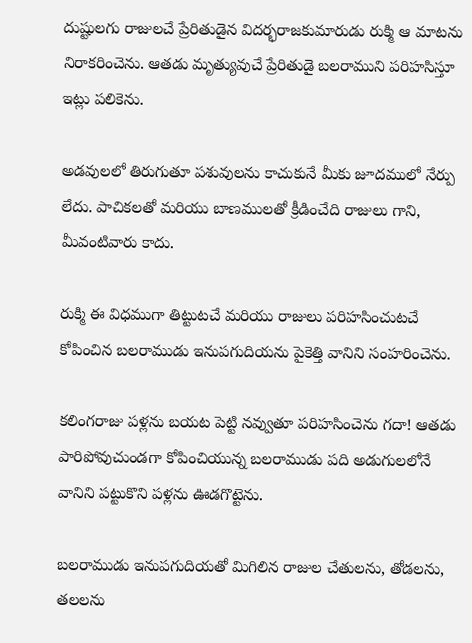దుష్టులగు రాజులచే ప్రేరితుడైన విదర్భరాజకుమారుడు రుక్మి ఆ మాటను నిరాకరించెను. ఆతడు మృత్యువుచే ప్రేరితుడై బలరాముని పరిహసిస్తూ ఇట్లు పలికెను.

అడవులలో తిరుగుతూ పశువులను కాచుకునే మీకు జూదములో నేర్పు లేదు. పాచికలతో మరియు బాణములతో క్రీడించేది రాజులు గాని, మీవంటివారు కాదు.

రుక్మి ఈ విధముగా తిట్టుటచే మరియు రాజులు పరిహసించుటచే కోపించిన బలరాముడు ఇనుపగుదియను పైకెత్తి వానిని సంహరించెను.

కలింగరాజు పళ్లను బయట పెట్టి నవ్వుతూ పరిహసించెను గదా! ఆతడు పారిపోవుచుండగా కోపించియున్న బలరాముడు పది అడుగులలోనే వానిని పట్టుకొని పళ్లను ఊడగొట్టెను.

బలరాముడు ఇనుపగుదియతో మిగిలిన రాజుల చేతులను, తోడలను, తలలను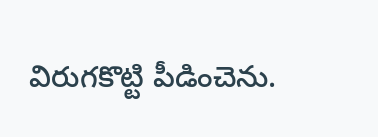విరుగకొట్టి పీడించెను.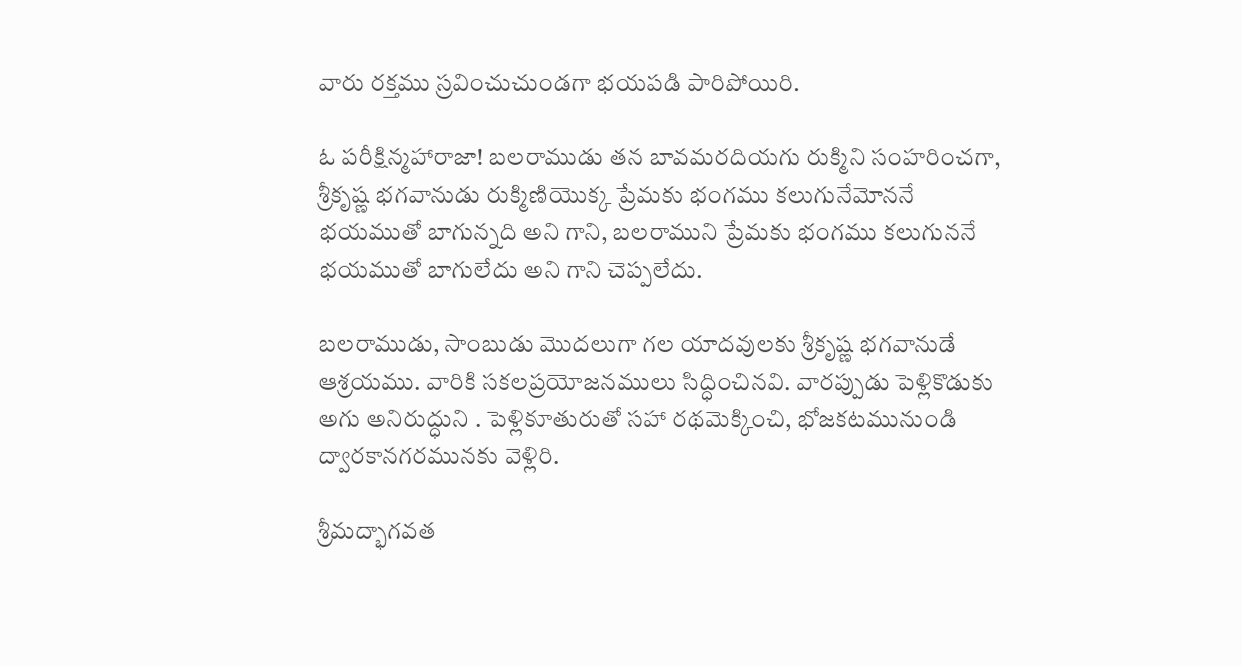వారు రక్తము స్రవించుచుండగా భయపడి పారిపోయిరి.

ఓ పరీక్షిన్మహారాజా! బలరాముడు తన బావమరదియగు రుక్మిని సంహరించగా, శ్రీకృష్ణ భగవానుడు రుక్మిణియొక్క ప్రేమకు భంగము కలుగునేమోననే భయముతో బాగున్నది అని గాని, బలరాముని ప్రేమకు భంగము కలుగుననే భయముతో బాగులేదు అని గాని చెప్పలేదు.

బలరాముడు, సాంబుడు మొదలుగా గల యాదవులకు శ్రీకృష్ణ భగవానుడే ఆశ్రయము. వారికి సకలప్రయోజనములు సిద్ధించినవి. వారప్పుడు పెళ్లికొడుకు అగు అనిరుద్ధుని . పెళ్లికూతురుతో సహా రథమెక్కించి, భోజకటమునుండి ద్వారకానగరమునకు వెళ్లిరి.

శ్రీమద్భాగవత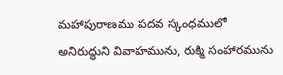మహాపురాణము పదవ స్కంధములో అనిరుద్ధుని వివాహమును, రుక్మి సంహారమును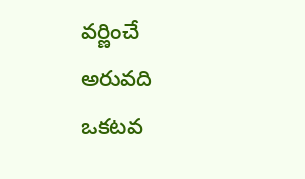వర్ణించే అరువది ఒకటవ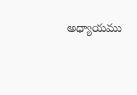అధ్యాయము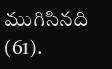ముగిసినది (61).